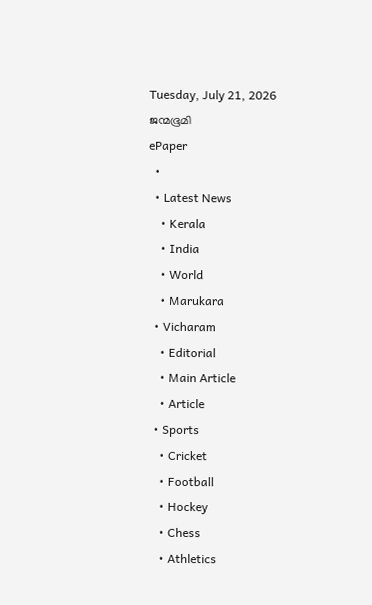Tuesday, July 21, 2026
ജന്മഭൂമി
ePaper
  •
  • Latest News
    • Kerala
    • India
    • World
    • Marukara
  • Vicharam
    • Editorial
    • Main Article
    • Article
  • Sports
    • Cricket
    • Football
    • Hockey
    • Chess
    • Athletics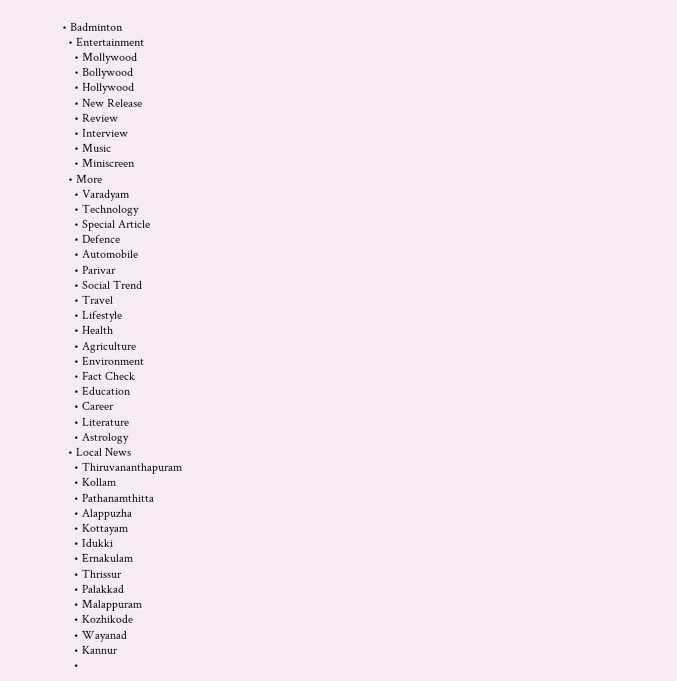• Badminton
  • Entertainment
    • Mollywood
    • Bollywood
    • Hollywood
    • New Release
    • Review
    • Interview
    • Music
    • Miniscreen
  • More
    • Varadyam
    • Technology
    • Special Article
    • Defence
    • Automobile
    • Parivar
    • Social Trend
    • Travel
    • Lifestyle
    • Health
    • Agriculture
    • Environment
    • Fact Check
    • Education
    • Career
    • Literature
    • Astrology
  • Local News
    • Thiruvananthapuram
    • Kollam
    • Pathanamthitta
    • Alappuzha
    • Kottayam
    • Idukki
    • Ernakulam
    • Thrissur
    • Palakkad
    • Malappuram
    • Kozhikode
    • Wayanad
    • Kannur
    •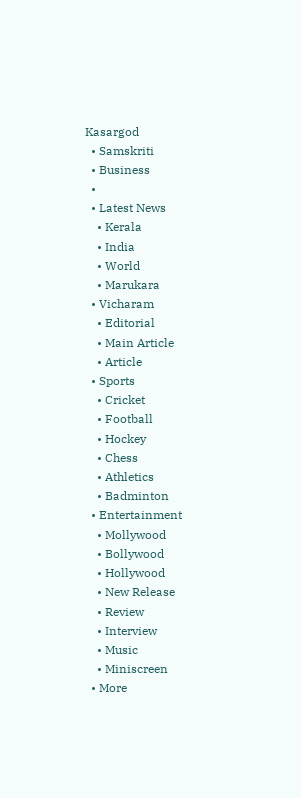Kasargod
  • Samskriti
  • Business
  •
  • Latest News
    • Kerala
    • India
    • World
    • Marukara
  • Vicharam
    • Editorial
    • Main Article
    • Article
  • Sports
    • Cricket
    • Football
    • Hockey
    • Chess
    • Athletics
    • Badminton
  • Entertainment
    • Mollywood
    • Bollywood
    • Hollywood
    • New Release
    • Review
    • Interview
    • Music
    • Miniscreen
  • More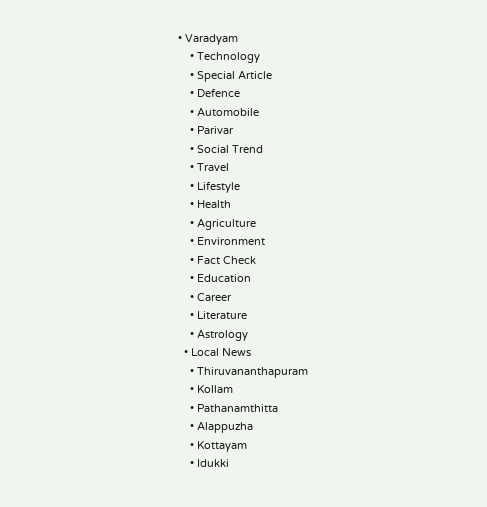• Varadyam
    • Technology
    • Special Article
    • Defence
    • Automobile
    • Parivar
    • Social Trend
    • Travel
    • Lifestyle
    • Health
    • Agriculture
    • Environment
    • Fact Check
    • Education
    • Career
    • Literature
    • Astrology
  • Local News
    • Thiruvananthapuram
    • Kollam
    • Pathanamthitta
    • Alappuzha
    • Kottayam
    • Idukki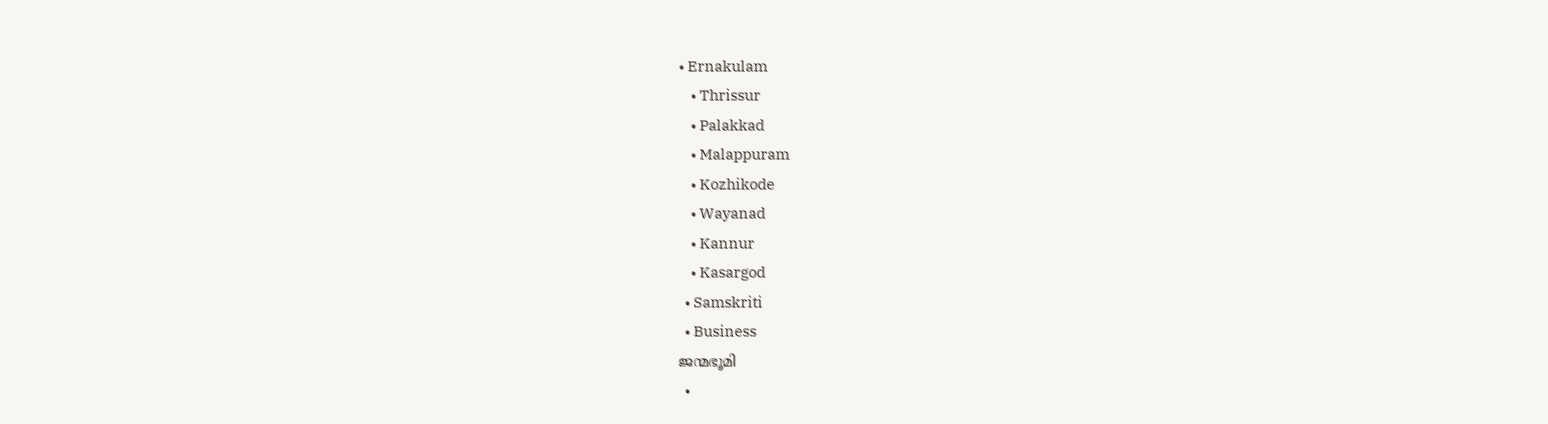• Ernakulam
    • Thrissur
    • Palakkad
    • Malappuram
    • Kozhikode
    • Wayanad
    • Kannur
    • Kasargod
  • Samskriti
  • Business
ജന്മഭൂമി
  •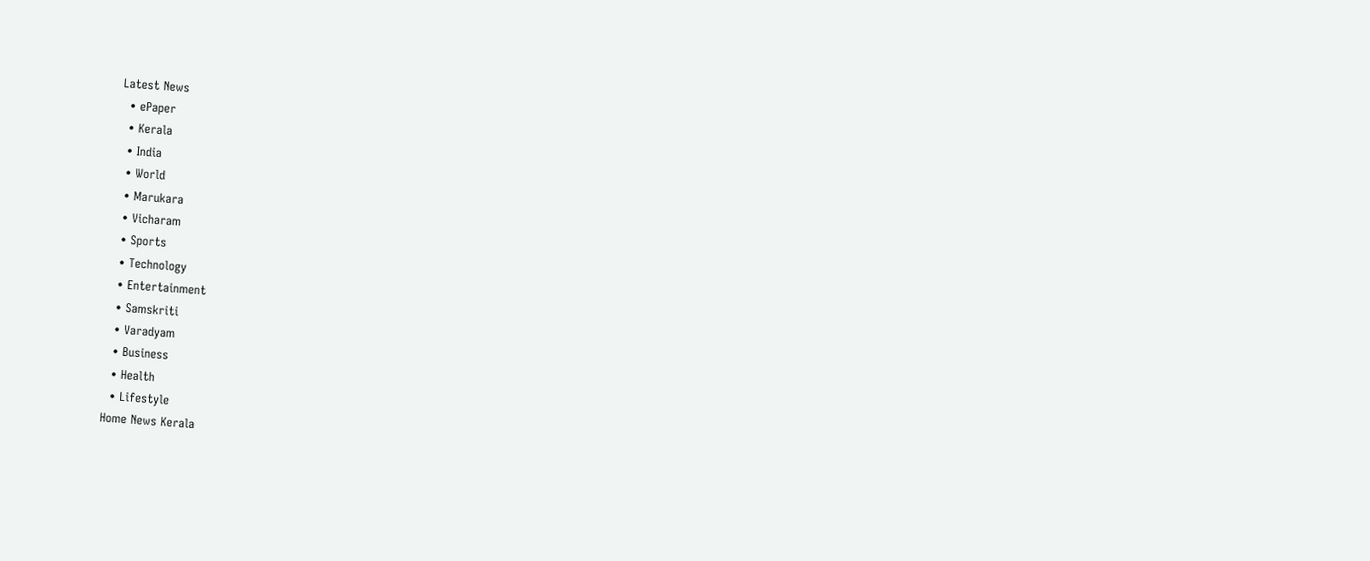Latest News
  • ePaper
  • Kerala
  • India
  • World
  • Marukara
  • Vicharam
  • Sports
  • Technology
  • Entertainment
  • Samskriti
  • Varadyam
  • Business
  • Health
  • Lifestyle
Home News Kerala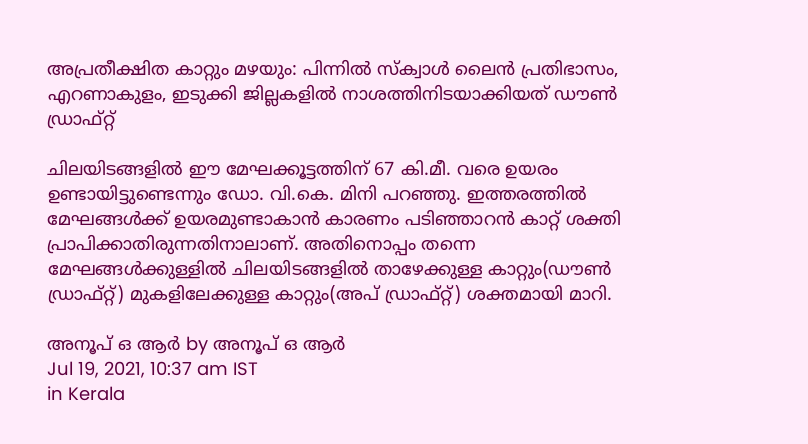അപ്രതീക്ഷിത കാറ്റും മഴയും: പിന്നില്‍ സ്‌ക്വാള്‍ ലൈന്‍ പ്രതിഭാസം, എറണാകുളം, ഇടുക്കി ജില്ലകളില്‍ നാശത്തിനിടയാക്കിയത് ഡൗണ്‍ ഡ്രാഫ്റ്റ്

ചിലയിടങ്ങളില്‍ ഈ മേഘക്കൂട്ടത്തിന് 67 കി.മീ. വരെ ഉയരം ഉണ്ടായിട്ടുണ്ടെന്നും ഡോ. വി.കെ. മിനി പറഞ്ഞു. ഇത്തരത്തില്‍ മേഘങ്ങള്‍ക്ക് ഉയരമുണ്ടാകാന്‍ കാരണം പടിഞ്ഞാറന്‍ കാറ്റ് ശക്തി പ്രാപിക്കാതിരുന്നതിനാലാണ്. അതിനൊപ്പം തന്നെ മേഘങ്ങള്‍ക്കുള്ളില്‍ ചിലയിടങ്ങളില്‍ താഴേക്കുള്ള കാറ്റും(ഡൗണ്‍ ഡ്രാഫ്റ്റ്) മുകളിലേക്കുള്ള കാറ്റും(അപ് ഡ്രാഫ്റ്റ്) ശക്തമായി മാറി.

അനൂപ് ഒ ആര്‍ by അനൂപ് ഒ ആര്‍
Jul 19, 2021, 10:37 am IST
in Kerala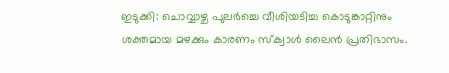ഇടുക്കി: ചൊവ്വാഴ്ച പുലര്‍ച്ചെ വീശിയടിച്ച കൊടുങ്കാറ്റിനും ശക്തമായ മഴക്കും കാരണം സ്‌ക്വാള്‍ ലൈന്‍ പ്രതിഭാസം.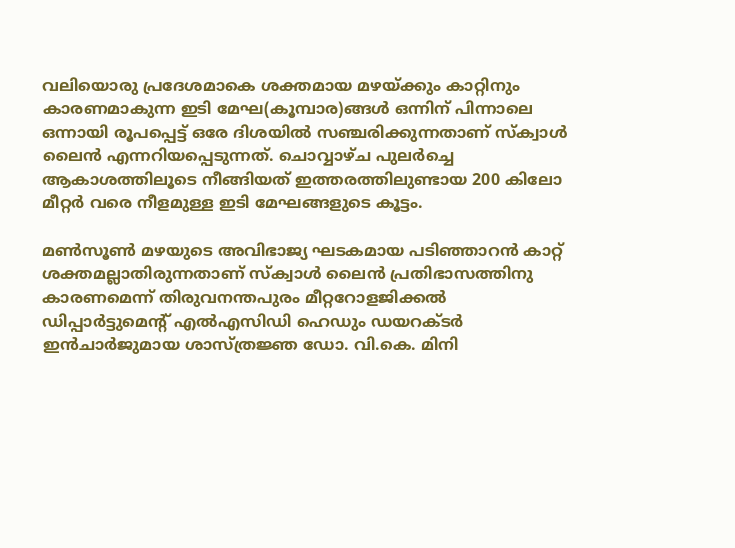വലിയൊരു പ്രദേശമാകെ ശക്തമായ മഴയ്‌ക്കും കാറ്റിനും കാരണമാകുന്ന ഇടി മേഘ(കൂമ്പാര)ങ്ങള്‍ ഒന്നിന് പിന്നാലെ ഒന്നായി രൂപപ്പെട്ട് ഒരേ ദിശയില്‍ സഞ്ചരിക്കുന്നതാണ് സ്‌ക്വാള്‍ ലൈന്‍ എന്നറിയപ്പെടുന്നത്. ചൊവ്വാഴ്ച പുലര്‍ച്ചെ ആകാശത്തിലൂടെ നീങ്ങിയത് ഇത്തരത്തിലുണ്ടായ 200 കിലോ മീറ്റര്‍ വരെ നീളമുള്ള ഇടി മേഘങ്ങളുടെ കൂട്ടം.

മണ്‍സൂണ്‍ മഴയുടെ അവിഭാജ്യ ഘടകമായ പടിഞ്ഞാറന്‍ കാറ്റ് ശക്തമല്ലാതിരുന്നതാണ് സ്‌ക്വാള്‍ ലൈന്‍ പ്രതിഭാസത്തിനു  കാരണമെന്ന് തിരുവനന്തപുരം മീറ്ററോളജിക്കല്‍ ഡിപ്പാര്‍ട്ടുമെന്റ് എല്‍എസിഡി ഹെഡും ഡയറക്ടര്‍ ഇന്‍ചാര്‍ജുമായ ശാസ്ത്രജ്ഞ ഡോ. വി.കെ. മിനി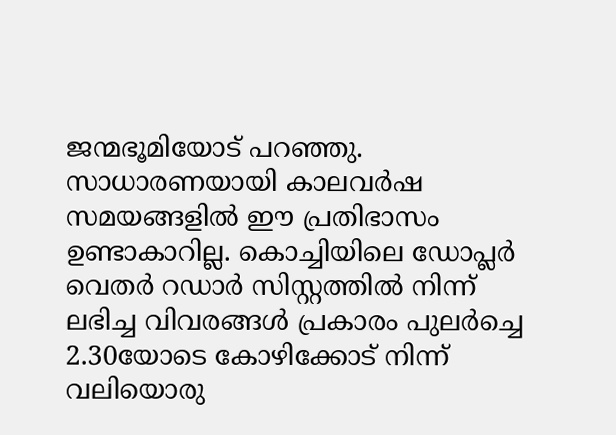ജന്മഭൂമിയോട് പറഞ്ഞു. സാധാരണയായി കാലവര്‍ഷ സമയങ്ങളില്‍ ഈ പ്രതിഭാസം ഉണ്ടാകാറില്ല. കൊച്ചിയിലെ ഡോപ്ലര്‍ വെതര്‍ റഡാര്‍ സിസ്റ്റത്തില്‍ നിന്ന് ലഭിച്ച വിവരങ്ങള്‍ പ്രകാരം പുലര്‍ച്ചെ 2.30യോടെ കോഴിക്കോട് നിന്ന് വലിയൊരു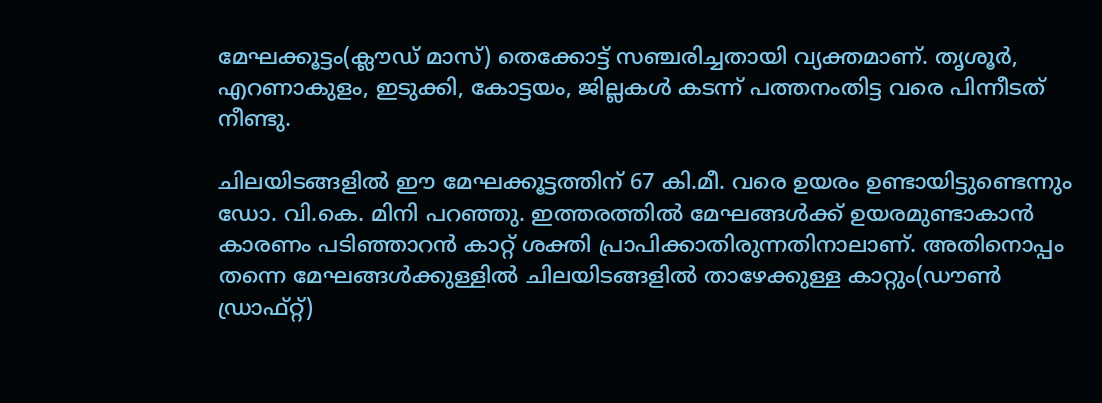മേഘക്കൂട്ടം(ക്ലൗഡ് മാസ്) തെക്കോട്ട് സഞ്ചരിച്ചതായി വ്യക്തമാണ്. തൃശൂര്‍, എറണാകുളം, ഇടുക്കി, കോട്ടയം, ജില്ലകള്‍ കടന്ന് പത്തനംതിട്ട വരെ പിന്നീടത് നീണ്ടു.

ചിലയിടങ്ങളില്‍ ഈ മേഘക്കൂട്ടത്തിന് 67 കി.മീ. വരെ ഉയരം ഉണ്ടായിട്ടുണ്ടെന്നും ഡോ. വി.കെ. മിനി പറഞ്ഞു. ഇത്തരത്തില്‍ മേഘങ്ങള്‍ക്ക് ഉയരമുണ്ടാകാന്‍ കാരണം പടിഞ്ഞാറന്‍ കാറ്റ് ശക്തി പ്രാപിക്കാതിരുന്നതിനാലാണ്. അതിനൊപ്പം തന്നെ മേഘങ്ങള്‍ക്കുള്ളില്‍ ചിലയിടങ്ങളില്‍ താഴേക്കുള്ള കാറ്റും(ഡൗണ്‍ ഡ്രാഫ്റ്റ്)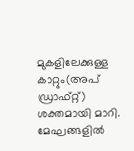മുകളിലേക്കുള്ള കാറ്റും(അപ് ഡ്രാഫ്റ്റ്) ശക്തമായി മാറി. മേഘങ്ങളില്‍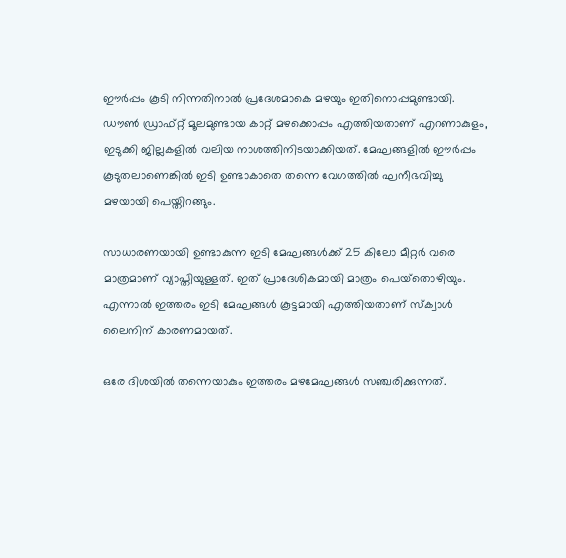ഈര്‍പ്പം കൂടി നിന്നതിനാല്‍ പ്രദേശമാകെ മഴയും ഇതിനൊപ്പമുണ്ടായി. ഡൗണ്‍ ഡ്രാഫ്റ്റ് മൂലമുണ്ടായ കാറ്റ് മഴക്കൊപ്പം എത്തിയതാണ് എറണാകുളം, ഇടുക്കി ജില്ലകളില്‍ വലിയ നാശത്തിനിടയാക്കിയത്. മേഘങ്ങളില്‍ ഈര്‍പ്പം കൂടുതലാണെങ്കില്‍ ഇടി ഉണ്ടാകാതെ തന്നെ വേഗത്തില്‍ ഘനീഭവിച്ചു മഴയായി പെയ്തിറങ്ങും.

സാധാരണയായി ഉണ്ടാകുന്ന ഇടി മേഘങ്ങള്‍ക്ക് 25 കിലോ മീറ്റര്‍ വരെ മാത്രമാണ് വ്യാപ്തിയുള്ളത്. ഇത് പ്രാദേശികമായി മാത്രം പെയ്‌തൊഴിയും. എന്നാല്‍ ഇത്തരം ഇടി മേഘങ്ങള്‍ കൂട്ടമായി എത്തിയതാണ് സ്‌ക്വാള്‍ ലൈനിന് കാരണമായത്.

ഒരേ ദിശയില്‍ തന്നെയാകും ഇത്തരം മഴമേഘങ്ങള്‍ സഞ്ചരിക്കുന്നത്.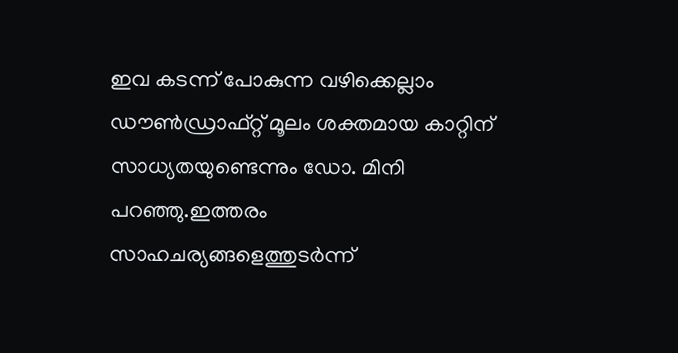ഇവ കടന്ന് പോകുന്ന വഴിക്കെല്ലാം ഡൗണ്‍ഡ്രാഫ്റ്റ് മൂലം ശക്തമായ കാറ്റിന് സാധ്യതയുണ്ടെന്നും ഡോ. മിനി പറഞ്ഞു.ഇത്തരം സാഹചര്യങ്ങളെത്തുടര്‍ന്ന്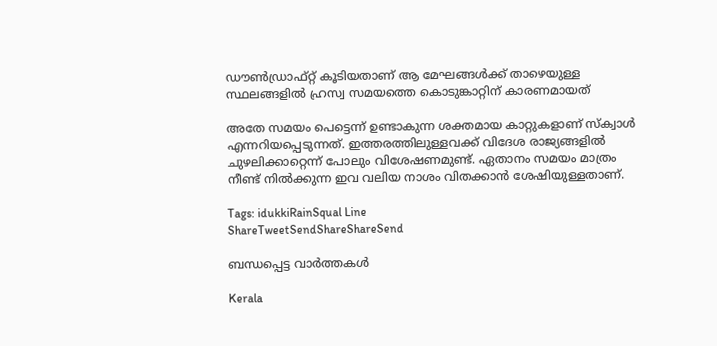ഡൗണ്‍ഡ്രാഫ്റ്റ് കൂടിയതാണ് ആ മേഘങ്ങള്‍ക്ക് താഴെയുള്ള സ്ഥലങ്ങളില്‍ ഹ്രസ്വ സമയത്തെ കൊടുങ്കാറ്റിന് കാരണമായത്

അതേ സമയം പെട്ടെന്ന് ഉണ്ടാകുന്ന ശക്തമായ കാറ്റുകളാണ് സ്‌ക്വാള്‍ എന്നറിയപ്പെടുന്നത്. ഇത്തരത്തിലുള്ളവക്ക് വിദേശ രാജ്യങ്ങളില്‍ ചുഴലിക്കാറ്റെന്ന് പോലും വിശേഷണമുണ്ട്. ഏതാനം സമയം മാത്രം നീണ്ട് നില്‍ക്കുന്ന ഇവ വലിയ നാശം വിതക്കാന്‍ ശേഷിയുള്ളതാണ്.

Tags: idukkiRainSqual Line
ShareTweetSendShareShareSend

ബന്ധപ്പെട്ട വാര്‍ത്തകള്‍

Kerala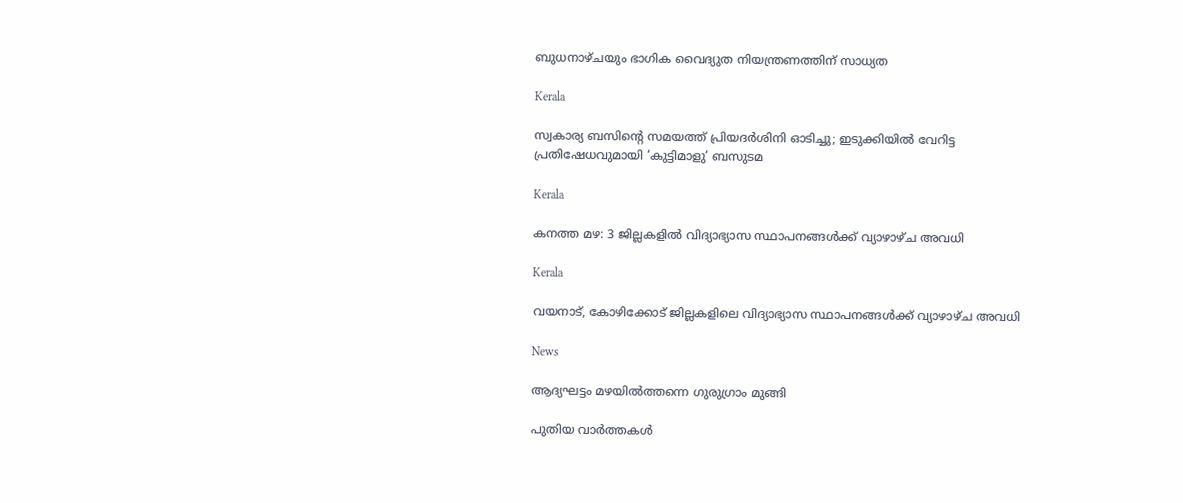ബുധനാഴ്ചയും ഭാഗിക വൈദ്യുത നിയന്ത്രണത്തിന് സാധ്യത

Kerala

സ്വകാര്യ ബസിന്റെ സമയത്ത് പ്രിയദർശിനി ഓടിച്ചു; ഇടുക്കിയിൽ വേറിട്ട പ്രതിഷേധവുമായി ‘കുട്ടിമാളു’ ബസുടമ

Kerala

കനത്ത മഴ: 3 ജില്ലകളില്‍ വിദ്യാഭ്യാസ സ്ഥാപനങ്ങള്‍ക്ക് വ്യാഴാഴ്ച അവധി

Kerala

വയനാട്, കോഴിക്കോട് ജില്ലകളിലെ വിദ്യാഭ്യാസ സ്ഥാപനങ്ങള്‍ക്ക് വ്യാഴാഴ്ച അവധി

News

ആദ്യഘട്ടം മഴയിൽത്തന്നെ ഗുരുഗ്രാം മുങ്ങി

പുതിയ വാര്‍ത്തകള്‍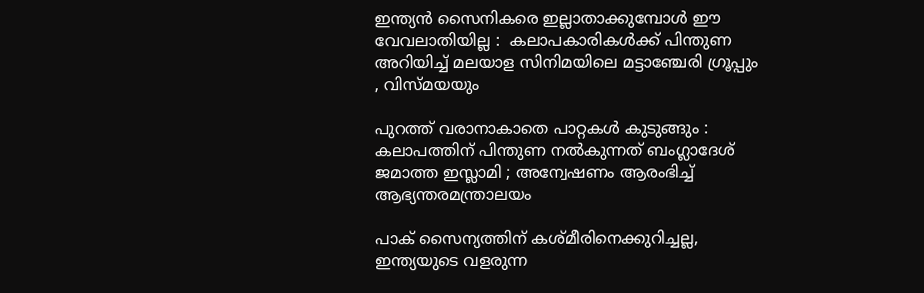ഇന്ത്യൻ സൈനികരെ ഇല്ലാതാക്കുമ്പോൾ ഈ വേവലാതിയില്ല :  കലാപകാരികൾക്ക് പിന്തുണ അറിയിച്ച് മലയാള സിനിമയിലെ മട്ടാഞ്ചേരി ഗ്രൂപ്പും , വിസ്മയയും

പുറത്ത് വരാനാകാതെ പാറ്റകൾ കുടുങ്ങും : കലാപത്തിന് പിന്തുണ നൽകുന്നത് ബംഗ്ലാദേശ് ജമാത്ത ഇസ്ലാമി ; അന്വേഷണം ആരംഭിച്ച് ആഭ്യന്തരമന്ത്രാലയം

പാക് സൈന്യത്തിന് കശ്മീരിനെക്കുറിച്ചല്ല, ഇന്ത്യയുടെ വളരുന്ന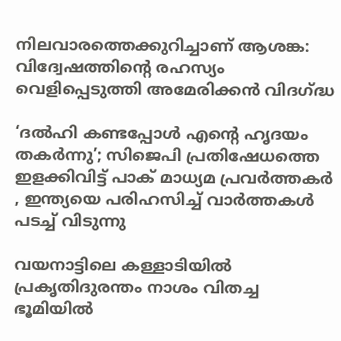നിലവാരത്തെക്കുറിച്ചാണ് ആശങ്ക: വിദ്വേഷത്തിന്റെ രഹസ്യം വെളിപ്പെടുത്തി അമേരിക്കൻ വിദഗ്‌ദ്ധ

‘ദൽഹി കണ്ടപ്പോൾ എന്റെ ഹൃദയം തകർന്നു’; സിജെപി പ്രതിഷേധത്തെ ഇളക്കിവിട്ട് പാക് മാധ്യമ പ്രവർത്തകർ , ഇന്ത്യയെ പരിഹസിച്ച് വാർത്തകൾ പടച്ച് വിടുന്നു

വയനാട്ടിലെ കള്ളാടിയില്‍ പ്രകൃതിദുരന്തം നാശം വിതച്ച ഭൂമിയില്‍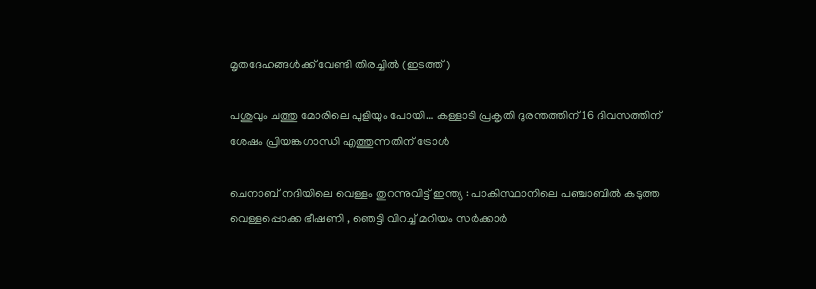മൃതദേഹങ്ങള്‍ക്ക് വേണ്ടി തിരച്ചില്‍ (ഇടത്ത്)

പശുവും ചത്തു മോരിലെ പുളിയും പോയി… കള്ളാടി പ്രകൃതി ദുരന്തത്തിന് 16 ദിവസത്തിന് ശേഷം പ്രിയങ്കഗാന്ധി എത്തുന്നതിന് ട്രോള്‍

ചെനാബ് നദിയിലെ വെള്ളം തുറന്നുവിട്ട് ഇന്ത്യ : പാകിസ്ഥാനിലെ പഞ്ചാബിൽ കടുത്ത വെള്ളപ്പൊക്ക ഭീഷണി , ഞെട്ടി വിറച്ച് മറിയം സർക്കാർ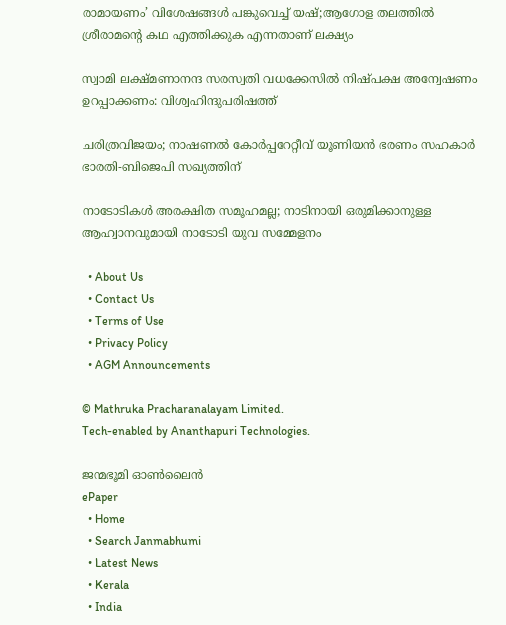രാമായണം’ വിശേഷങ്ങൾ പങ്കുവെച്ച് യഷ്;ആഗോള തലത്തിൽ ശ്രീരാമന്റെ കഥ എത്തിക്കുക എന്നതാണ് ലക്ഷ്യം

സ്വാമി ലക്ഷ്മണാനന്ദ സരസ്വതി വധക്കേസില്‍ നിഷ്പക്ഷ അന്വേഷണം ഉറപ്പാക്കണം: വിശ്വഹിന്ദുപരിഷത്ത്

ചരിത്രവിജയം; നാഷണല്‍ കോര്‍പ്പറേറ്റീവ് യൂണിയന്‍ ഭരണം സഹകാര്‍ ഭാരതി-ബിജെപി സഖ്യത്തിന്

നാടോടികൾ അരക്ഷിത സമൂഹമല്ല; നാടിനായി ഒരുമിക്കാനുള്ള ആഹ്വാനവുമായി നാടോടി യുവ സമ്മേളനം

  • About Us
  • Contact Us
  • Terms of Use
  • Privacy Policy
  • AGM Announcements

© Mathruka Pracharanalayam Limited.
Tech-enabled by Ananthapuri Technologies.

ജന്മഭൂമി ഓണ്‍ലൈന്‍
ePaper
  • Home
  • Search Janmabhumi
  • Latest News
  • Kerala
  • India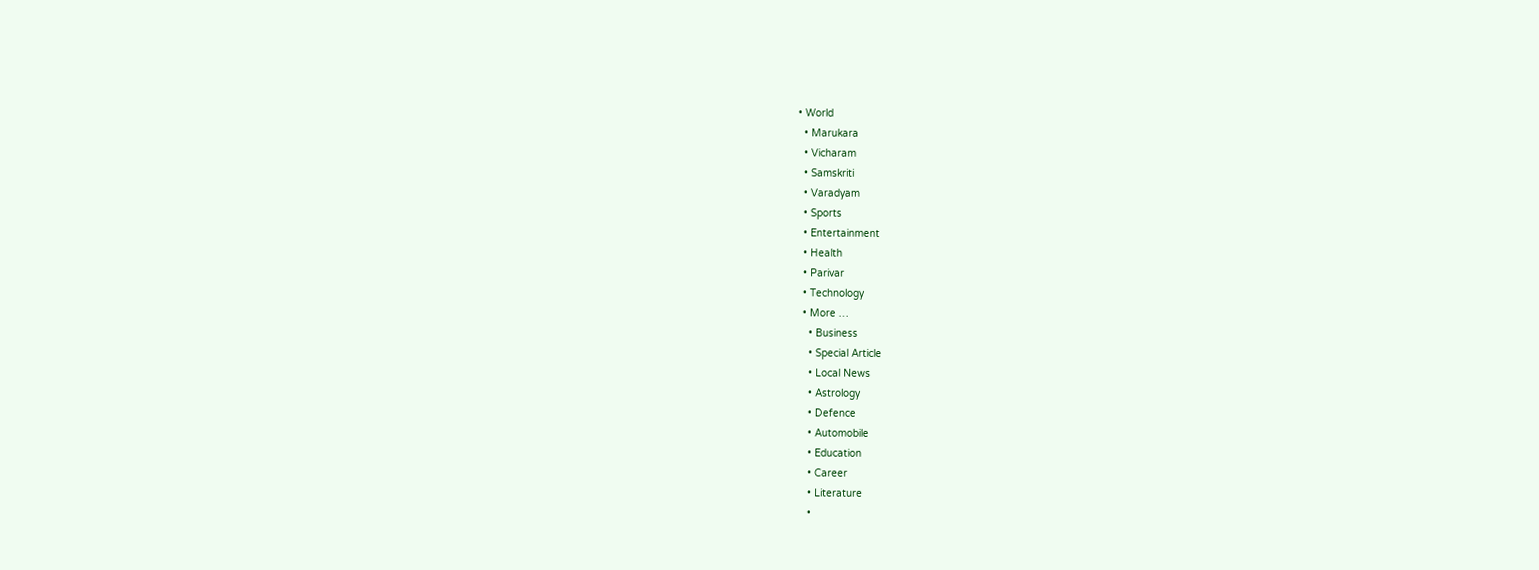• World
  • Marukara
  • Vicharam
  • Samskriti
  • Varadyam
  • Sports
  • Entertainment
  • Health
  • Parivar
  • Technology
  • More …
    • Business
    • Special Article
    • Local News
    • Astrology
    • Defence
    • Automobile
    • Education
    • Career
    • Literature
    •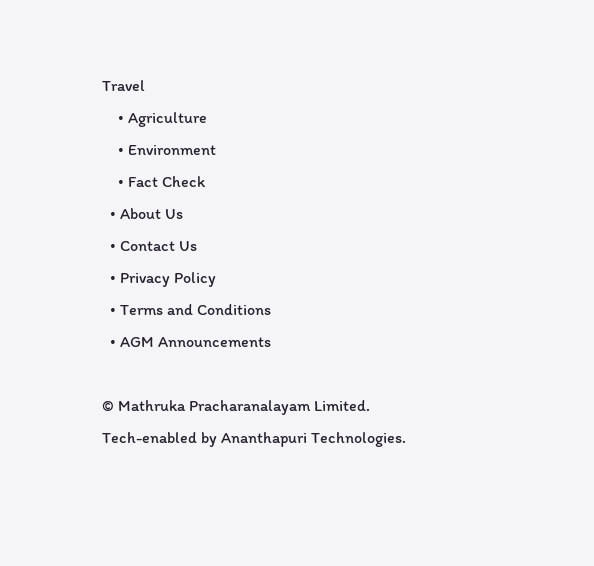Travel
    • Agriculture
    • Environment
    • Fact Check
  • About Us
  • Contact Us
  • Privacy Policy
  • Terms and Conditions
  • AGM Announcements

© Mathruka Pracharanalayam Limited.
Tech-enabled by Ananthapuri Technologies.